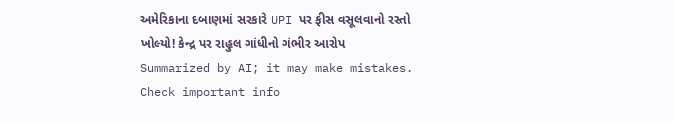અમેરિકાના દબાણમાં સરકારે UPI પર ફીસ વસૂલવાનો રસ્તો ખોલ્યો! કેન્દ્ર પર રાહુલ ગાંધીનો ગંભીર આરોપ
Summarized by AI; it may make mistakes. Check important info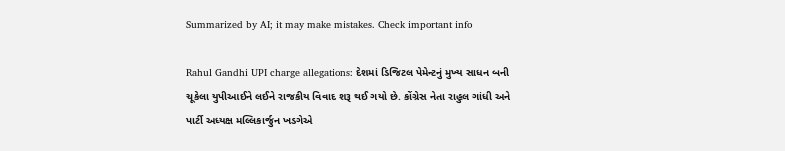Summarized by AI; it may make mistakes. Check important info

Rahul Gandhi UPI charge allegations: દેશમાં ડિજિટલ પેમેન્ટનું મુખ્ય સાધન બની ચૂકેલા યુપીઆઈને લઈને રાજકીય વિવાદ શરૂ થઈ ગયો છે. કોંગ્રેસ નેતા રાહુલ ગાંધી અને પાર્ટી અધ્યક્ષ મલ્લિકાર્જુન ખડગેએ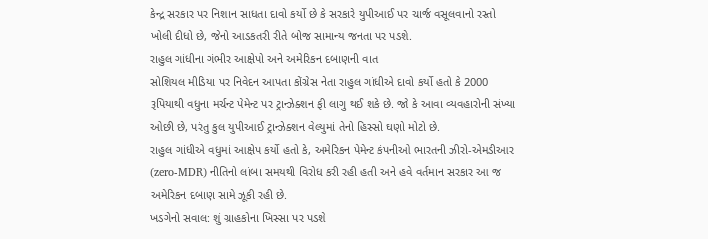કેન્દ્ર સરકાર પર નિશાન સાધતા દાવો કર્યો છે કે સરકારે યુપીઆઈ પર ચાર્જ વસૂલવાનો રસ્તો ખોલી દીધો છે, જેનો આડકતરી રીતે બોજ સામાન્ય જનતા પર પડશે.
રાહુલ ગાંધીના ગંભીર આક્ષેપો અને અમેરિકન દબાણની વાત
સોશિયલ મીડિયા પર નિવેદન આપતા કોંગ્રેસ નેતા રાહુલ ગાંધીએ દાવો કર્યો હતો કે 2000 રૂપિયાથી વધુના મર્ચન્ટ પેમેન્ટ પર ટ્રાન્ઝેક્શન ફી લાગુ થઈ શકે છે. જો કે આવા વ્યવહારોની સંખ્યા ઓછી છે, પરંતુ કુલ યુપીઆઈ ટ્રાન્ઝેક્શન વેલ્યુમાં તેનો હિસ્સો ઘણો મોટો છે.
રાહુલ ગાંધીએ વધુમાં આક્ષેપ કર્યો હતો કે, અમેરિકન પેમેન્ટ કંપનીઓ ભારતની ઝીરો-એમડીઆર (zero-MDR) નીતિનો લાંબા સમયથી વિરોધ કરી રહી હતી અને હવે વર્તમાન સરકાર આ જ અમેરિકન દબાણ સામે ઝૂકી રહી છે.
ખડગેનો સવાલ: શું ગ્રાહકોના ખિસ્સા પર પડશે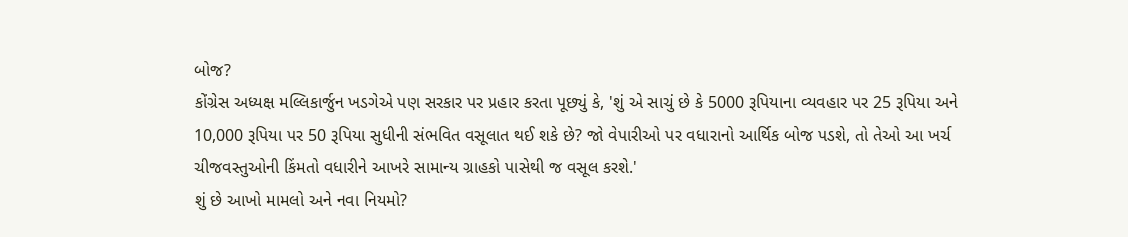બોજ?
કોંગ્રેસ અધ્યક્ષ મલ્લિકાર્જુન ખડગેએ પણ સરકાર પર પ્રહાર કરતા પૂછ્યું કે, 'શું એ સાચું છે કે 5000 રૂપિયાના વ્યવહાર પર 25 રૂપિયા અને 10,000 રૂપિયા પર 50 રૂપિયા સુધીની સંભવિત વસૂલાત થઈ શકે છે? જો વેપારીઓ પર વધારાનો આર્થિક બોજ પડશે, તો તેઓ આ ખર્ચ ચીજવસ્તુઓની કિંમતો વધારીને આખરે સામાન્ય ગ્રાહકો પાસેથી જ વસૂલ કરશે.'
શું છે આખો મામલો અને નવા નિયમો?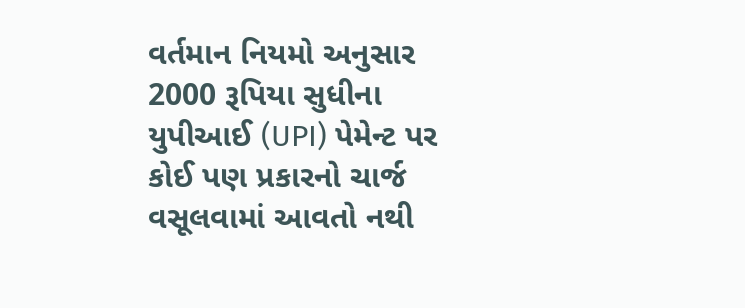વર્તમાન નિયમો અનુસાર 2000 રૂપિયા સુધીના યુપીઆઈ (UPI) પેમેન્ટ પર કોઈ પણ પ્રકારનો ચાર્જ વસૂલવામાં આવતો નથી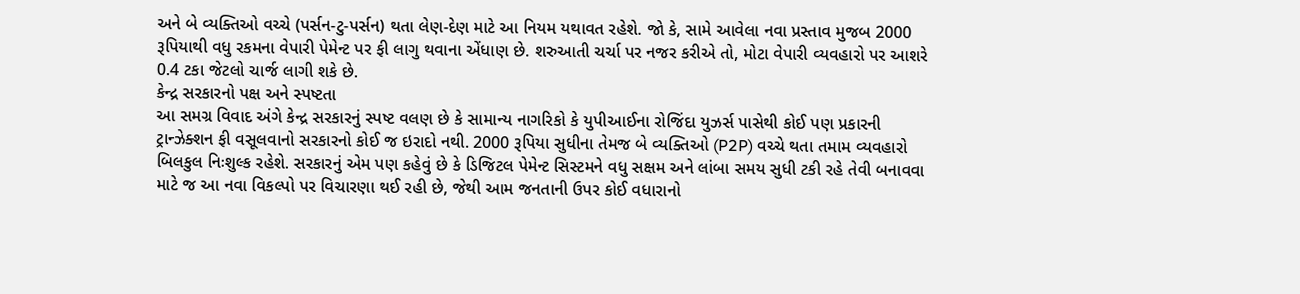અને બે વ્યક્તિઓ વચ્ચે (પર્સન-ટુ-પર્સન) થતા લેણ-દેણ માટે આ નિયમ યથાવત રહેશે. જો કે, સામે આવેલા નવા પ્રસ્તાવ મુજબ 2000 રૂપિયાથી વધુ રકમના વેપારી પેમેન્ટ પર ફી લાગુ થવાના એંધાણ છે. શરુઆતી ચર્ચા પર નજર કરીએ તો, મોટા વેપારી વ્યવહારો પર આશરે 0.4 ટકા જેટલો ચાર્જ લાગી શકે છે.
કેન્દ્ર સરકારનો પક્ષ અને સ્પષ્ટતા
આ સમગ્ર વિવાદ અંગે કેન્દ્ર સરકારનું સ્પષ્ટ વલણ છે કે સામાન્ય નાગરિકો કે યુપીઆઈના રોજિંદા યુઝર્સ પાસેથી કોઈ પણ પ્રકારની ટ્રાન્ઝેક્શન ફી વસૂલવાનો સરકારનો કોઈ જ ઇરાદો નથી. 2000 રૂપિયા સુધીના તેમજ બે વ્યક્તિઓ (P2P) વચ્ચે થતા તમામ વ્યવહારો બિલકુલ નિઃશુલ્ક રહેશે. સરકારનું એમ પણ કહેવું છે કે ડિજિટલ પેમેન્ટ સિસ્ટમને વધુ સક્ષમ અને લાંબા સમય સુધી ટકી રહે તેવી બનાવવા માટે જ આ નવા વિકલ્પો પર વિચારણા થઈ રહી છે, જેથી આમ જનતાની ઉપર કોઈ વધારાનો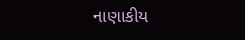નાણાકીય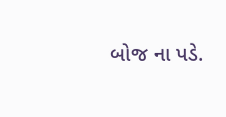બોજ ના પડે.